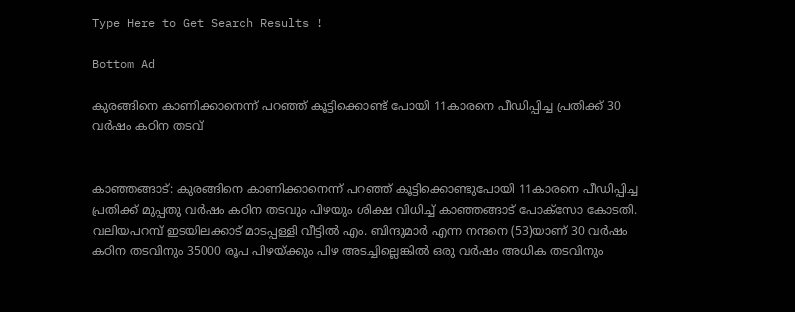Type Here to Get Search Results !

Bottom Ad

കുരങ്ങിനെ കാണിക്കാനെന്ന് പറഞ്ഞ് കൂട്ടിക്കൊണ്ട് പോയി 11കാരനെ പീഡിപ്പിച്ച പ്രതിക്ക് 30 വര്‍ഷം കഠിന തടവ്


കാഞ്ഞങ്ങാട്: കുരങ്ങിനെ കാണിക്കാനെന്ന് പറഞ്ഞ് കൂട്ടിക്കൊണ്ടുപോയി 11കാരനെ പീഡിപ്പിച്ച പ്രതിക്ക് മുപ്പതു വര്‍ഷം കഠിന തടവും പിഴയും ശിക്ഷ വിധിച്ച് കാഞ്ഞങ്ങാട് പോക്‌സോ കോടതി. വലിയപറമ്പ് ഇടയിലക്കാട് മാടപ്പള്ളി വീട്ടില്‍ എം. ബിന്ദുമാര്‍ എന്ന നന്ദനെ (53)യാണ് 30 വര്‍ഷം കഠിന തടവിനും 35000 രൂപ പിഴയ്ക്കും പിഴ അടച്ചില്ലെങ്കില്‍ ഒരു വര്‍ഷം അധിക തടവിനും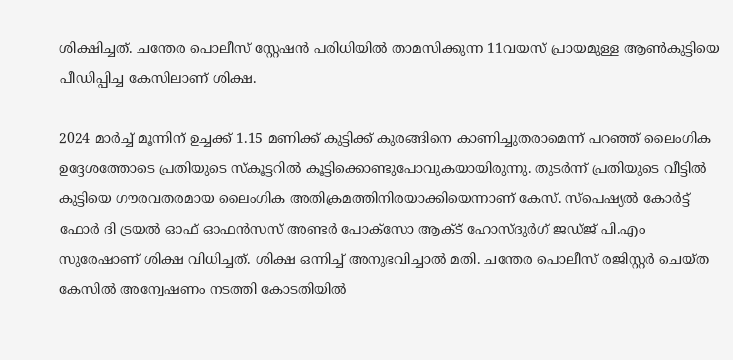ശിക്ഷിച്ചത്. ചന്തേര പൊലീസ് സ്റ്റേഷന്‍ പരിധിയില്‍ താമസിക്കുന്ന 11വയസ് പ്രായമുള്ള ആണ്‍കുട്ടിയെ പീഡിപ്പിച്ച കേസിലാണ് ശിക്ഷ.

2024 മാര്‍ച്ച് മൂന്നിന് ഉച്ചക്ക് 1.15 മണിക്ക് കുട്ടിക്ക് കുരങ്ങിനെ കാണിച്ചുതരാമെന്ന് പറഞ്ഞ് ലൈംഗിക ഉദ്ദേശത്തോടെ പ്രതിയുടെ സ്‌കൂട്ടറില്‍ കൂട്ടിക്കൊണ്ടുപോവുകയായിരുന്നു. തുടര്‍ന്ന് പ്രതിയുടെ വീട്ടില്‍ കുട്ടിയെ ഗൗരവതരമായ ലൈംഗിക അതിക്രമത്തിനിരയാക്കിയെന്നാണ് കേസ്. സ്‌പെഷ്യല്‍ കോര്‍ട്ട് ഫോര്‍ ദി ട്രയല്‍ ഓഫ് ഓഫന്‍സസ് അണ്ടര്‍ പോക്‌സോ ആക്ട് ഹോസ്ദുര്‍ഗ് ജഡ്ജ് പി.എം സുരേഷാണ് ശിക്ഷ വിധിച്ചത്. ശിക്ഷ ഒന്നിച്ച് അനുഭവിച്ചാല്‍ മതി. ചന്തേര പൊലീസ് രജിസ്റ്റര്‍ ചെയ്ത കേസില്‍ അന്വേഷണം നടത്തി കോടതിയില്‍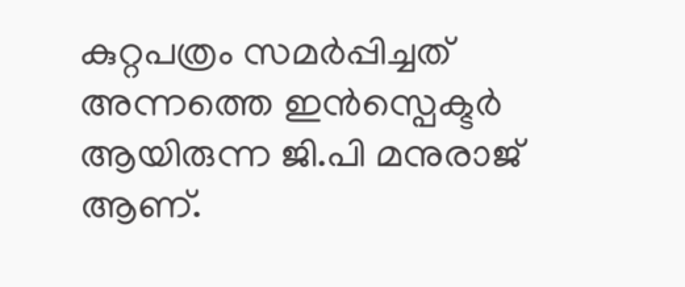കുറ്റപത്രം സമര്‍പ്പിച്ചത് അന്നത്തെ ഇന്‍സ്പെക്ടര്‍ ആയിരുന്ന ജി.പി മനുരാജ് ആണ്.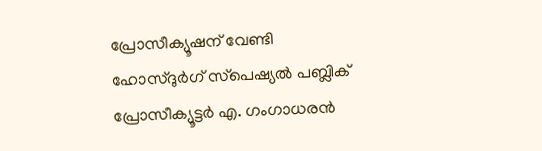പ്രോസീക്യൂഷന് വേണ്ടി ഹോസ്ദുര്‍ഗ് സ്‌പെഷ്യല്‍ പബ്ലിക് പ്രോസീക്യൂട്ടര്‍ എ. ഗംഗാധരന്‍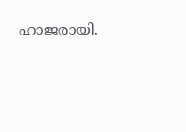ഹാജരായി.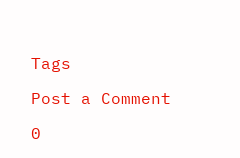Tags

Post a Comment

0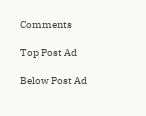Comments

Top Post Ad

Below Post Ad